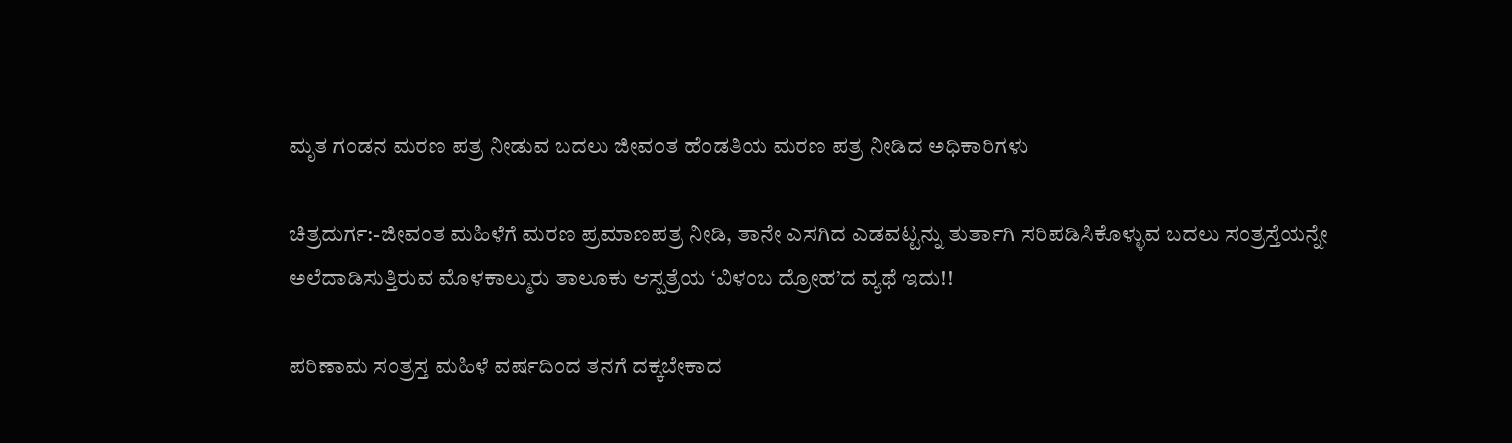ಮೃತ ಗಂಡನ ಮರಣ ಪತ್ರ ನೀಡುವ ಬದಲು ಜೀವಂತ ಹೆಂಡತಿಯ ಮರಣ ಪತ್ರ ನೀಡಿದ ಅಧಿಕಾರಿಗಳು

ಚಿತ್ರದುರ್ಗ:-ಜೀವಂತ ಮಹಿಳೆಗೆ ಮರಣ ಪ್ರಮಾಣಪತ್ರ ನೀಡಿ, ತಾನೇ ಎಸಗಿದ ಎಡವಟ್ಟನ್ನು ತುರ್ತಾಗಿ ಸರಿಪಡಿಸಿಕೊಳ್ಳುವ ಬದಲು ಸಂತ್ರಸ್ತೆಯನ್ನೇ ಅಲೆದಾಡಿಸುತ್ತಿರುವ ಮೊಳಕಾಲ್ಮುರು ತಾಲೂಕು ಆಸ್ಪತ್ರೆಯ ‘ವಿಳಂಬ ದ್ರೋಹ’ದ ವ್ಯಥೆ ಇದು!!

ಪರಿಣಾಮ ಸಂತ್ರಸ್ತ ಮಹಿಳೆ ವರ್ಷದಿಂದ ತನಗೆ ದಕ್ಕಬೇಕಾದ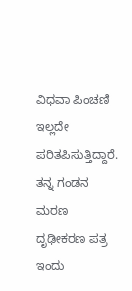ವಿಧವಾ ಪಿಂಚಣಿ ಇಲ್ಲದೇ ಪರಿತಪಿಸುತ್ತಿದ್ದಾರೆ.
ತನ್ನ ಗಂಡನ ಮರಣ ದೃಢೀಕರಣ ಪತ್ರ ಇಂದು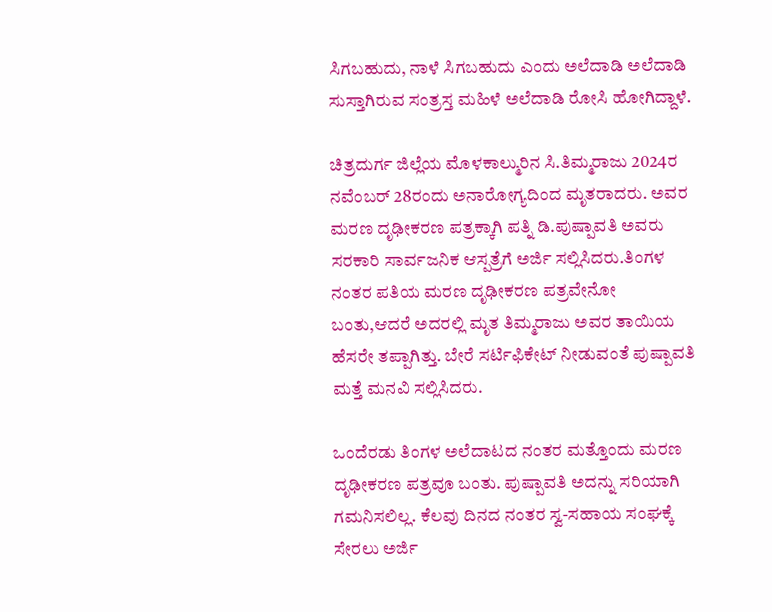ಸಿಗಬಹುದು, ನಾಳೆ ಸಿಗಬಹುದು ಎಂದು ಅಲೆದಾಡಿ ಅಲೆದಾಡಿ ಸುಸ್ತಾಗಿರುವ ಸಂತ್ರಸ್ತ ಮಹಿಳೆ ಅಲೆದಾಡಿ ರೋಸಿ ಹೋಗಿದ್ದಾಳೆ.

ಚಿತ್ರದುರ್ಗ ಜಿಲ್ಲೆಯ ಮೊಳಕಾಲ್ಮುರಿನ ಸಿ.ತಿಮ್ಮರಾಜು 2024ರ ನವೆಂಬರ್ 28ರಂದು ಅನಾರೋಗ್ಯದಿಂದ ಮೃತರಾದರು. ಅವರ ಮರಣ ದೃಢೀಕರಣ ಪತ್ರಕ್ಕಾಗಿ ಪತ್ನಿ ಡಿ.ಪುಷ್ಪಾವತಿ ಅವರು ಸರಕಾರಿ ಸಾರ್ವಜನಿಕ ಆಸ್ಪತ್ರೆಗೆ ಅರ್ಜಿ ಸಲ್ಲಿಸಿದರು.ತಿಂಗಳ ನಂತರ ಪತಿಯ ಮರಣ ದೃಢೀಕರಣ ಪತ್ರವೇನೋ ಬಂತು,ಆದರೆ ಅದರಲ್ಲಿ ಮೃತ ತಿಮ್ಮರಾಜು ಅವರ ತಾಯಿಯ ಹೆಸರೇ ತಪ್ಪಾಗಿತ್ತು. ಬೇರೆ ಸರ್ಟಿಫಿಕೇಟ್ ನೀಡುವಂತೆ ಪುಷ್ಪಾವತಿ ಮತ್ತೆ ಮನವಿ ಸಲ್ಲಿಸಿದರು.

ಒಂದೆರಡು ತಿಂಗಳ ಅಲೆದಾಟದ ನಂತರ ಮತ್ತೊಂದು ಮರಣ ದೃಢೀಕರಣ ಪತ್ರವೂ ಬಂತು. ಪುಷ್ಪಾವತಿ ಅದನ್ನು ಸರಿಯಾಗಿ ಗಮನಿಸಲಿಲ್ಲ. ಕೆಲವು ದಿನದ ನಂತರ ಸ್ವ-ಸಹಾಯ ಸಂಘಕ್ಕೆ ಸೇರಲು ಅರ್ಜಿ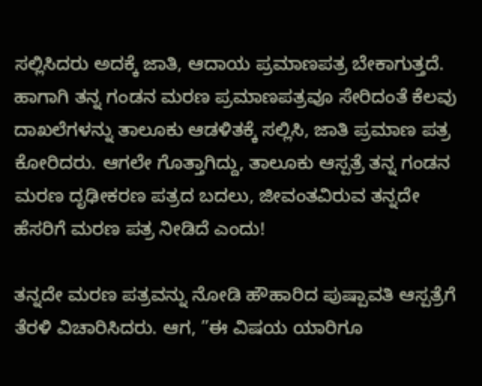ಸಲ್ಲಿಸಿದರು ಅದಕ್ಕೆ ಜಾತಿ, ಆದಾಯ ಪ್ರಮಾಣಪತ್ರ ಬೇಕಾಗುತ್ತದೆ. ಹಾಗಾಗಿ ತನ್ನ ಗಂಡನ ಮರಣ ಪ್ರಮಾಣಪತ್ರವೂ ಸೇರಿದಂತೆ ಕೆಲವು ದಾಖಲೆಗಳನ್ನು ತಾಲೂಕು ಆಡಳಿತಕ್ಕೆ ಸಲ್ಲಿಸಿ, ಜಾತಿ ಪ್ರಮಾಣ ಪತ್ರ ಕೋರಿದರು. ಆಗಲೇ ಗೊತ್ತಾಗಿದ್ದು, ತಾಲೂಕು ಆಸ್ಪತ್ರೆ ತನ್ನ ಗಂಡನ ಮರಣ ದೃಢೀಕರಣ ಪತ್ರದ ಬದಲು, ಜೀವಂತವಿರುವ ತನ್ನದೇ ಹೆಸರಿಗೆ ಮರಣ ಪತ್ರ ನೀಡಿದೆ ಎಂದು!

ತನ್ನದೇ ಮರಣ ಪತ್ರವನ್ನು ನೋಡಿ ಹೌಹಾರಿದ ಪುಷ್ಪಾವತಿ ಆಸ್ಪತ್ರೆಗೆ ತೆರಳಿ ವಿಚಾರಿಸಿದರು. ಆಗ, ”ಈ ವಿಷಯ ಯಾರಿಗೂ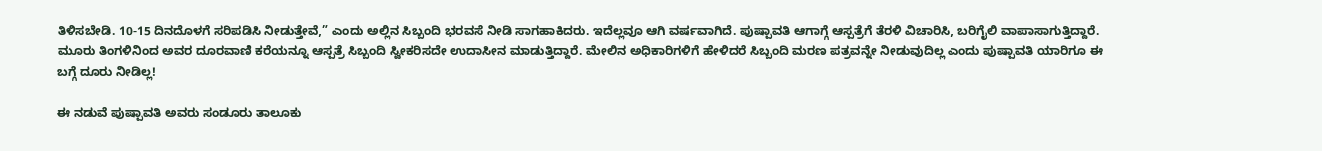ತಿಳಿಸಬೇಡಿ. 10-15 ದಿನದೊಳಗೆ ಸರಿಪಡಿಸಿ ನೀಡುತ್ತೇವೆ,” ಎಂದು ಅಲ್ಲಿನ ಸಿಬ್ಬಂದಿ ಭರವಸೆ ನೀಡಿ ಸಾಗಹಾಕಿದರು. ಇದೆಲ್ಲವೂ ಆಗಿ ವರ್ಷವಾಗಿದೆ. ಪುಷ್ಪಾವತಿ ಆಗಾಗ್ಗೆ ಆಸ್ಪತ್ರೆಗೆ ತೆರಳಿ ವಿಚಾರಿಸಿ, ಬರಿಗೈಲಿ ವಾಪಾಸಾಗುತ್ತಿದ್ದಾರೆ. ಮೂರು ತಿಂಗಳಿನಿಂದ ಅವರ ದೂರವಾಣಿ ಕರೆಯನ್ನೂ ಆಸ್ಪತ್ರೆ ಸಿಬ್ಬಂದಿ ಸ್ವೀಕರಿಸದೇ ಉದಾಸೀನ ಮಾಡುತ್ತಿದ್ದಾರೆ. ಮೇಲಿನ ಅಧಿಕಾರಿಗಳಿಗೆ ಹೇಳಿದರೆ ಸಿಬ್ಬಂದಿ ಮರಣ ಪತ್ರವನ್ನೇ ನೀಡುವುದಿಲ್ಲ ಎಂದು ಪುಷ್ಪಾವತಿ ಯಾರಿಗೂ ಈ ಬಗ್ಗೆ ದೂರು ನೀಡಿಲ್ಲ!

ಈ ನಡುವೆ ಪುಷ್ಪಾವತಿ ಅವರು ಸಂಡೂರು ತಾಲೂಕು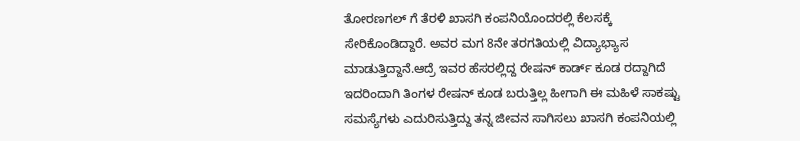ತೋರಣಗಲ್ ಗೆ ತೆರಳಿ ಖಾಸಗಿ ಕಂಪನಿಯೊಂದರಲ್ಲಿ ಕೆಲಸಕ್ಕೆ ಸೇರಿಕೊಂಡಿದ್ದಾರೆ. ಅವರ ಮಗ 8ನೇ ತರಗತಿಯಲ್ಲಿ ವಿದ್ಯಾಭ್ಯಾಸ ಮಾಡುತ್ತಿದ್ದಾನೆ.ಆದ್ರೆ ಇವರ ಹೆಸರಲ್ಲಿದ್ದ ರೇಷನ್ ಕಾರ್ಡ್ ಕೂಡ ರದ್ದಾಗಿದೆ ಇದರಿಂದಾಗಿ ತಿಂಗಳ ರೇಷನ್ ಕೂಡ ಬರುತ್ತಿಲ್ಲ ಹೀಗಾಗಿ ಈ ಮಹಿಳೆ ಸಾಕಷ್ಟು ಸಮಸ್ಯೆಗಳು ಎದುರಿಸುತ್ತಿದ್ದು ತನ್ನ ಜೀವನ ಸಾಗಿಸಲು ಖಾಸಗಿ ಕಂಪನಿಯಲ್ಲಿ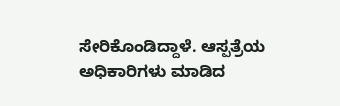ಸೇರಿಕೊಂಡಿದ್ದಾಳೆ. ಆಸ್ಪತ್ರೆಯ ಅಧಿಕಾರಿಗಳು ಮಾಡಿದ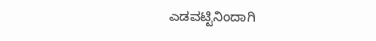ಎಡವಟ್ಟಿನಿಂದಾಗಿ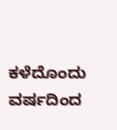ಕಳೆದೊಂದು ವರ್ಷದಿಂದ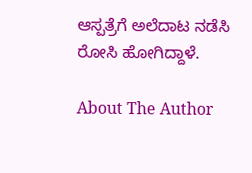ಆಸ್ಪತ್ರೆಗೆ ಅಲೆದಾಟ ನಡೆಸಿ ರೋಸಿ ಹೋಗಿದ್ದಾಳೆ.

About The Author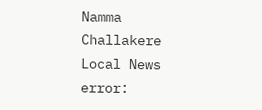Namma Challakere Local News
error: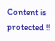Content is protected !!